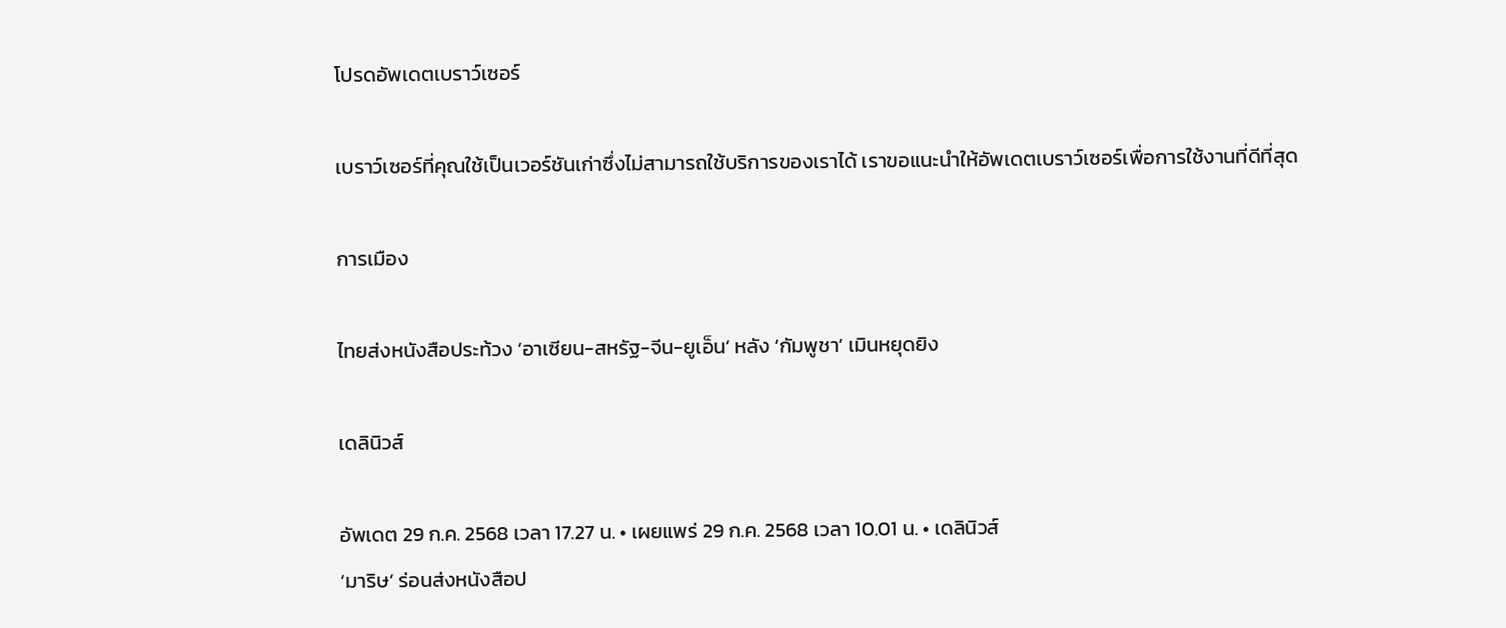โปรดอัพเดตเบราว์เซอร์

เบราว์เซอร์ที่คุณใช้เป็นเวอร์ชันเก่าซึ่งไม่สามารถใช้บริการของเราได้ เราขอแนะนำให้อัพเดตเบราว์เซอร์เพื่อการใช้งานที่ดีที่สุด

การเมือง

ไทยส่งหนังสือประท้วง ‘อาเซียน-สหรัฐ-จีน-ยูเอ็น’ หลัง ‘กัมพูชา’ เมินหยุดยิง

เดลินิวส์

อัพเดต 29 ก.ค. 2568 เวลา 17.27 น. • เผยแพร่ 29 ก.ค. 2568 เวลา 10.01 น. • เดลินิวส์
‘มาริษ’ ร่อนส่งหนังสือป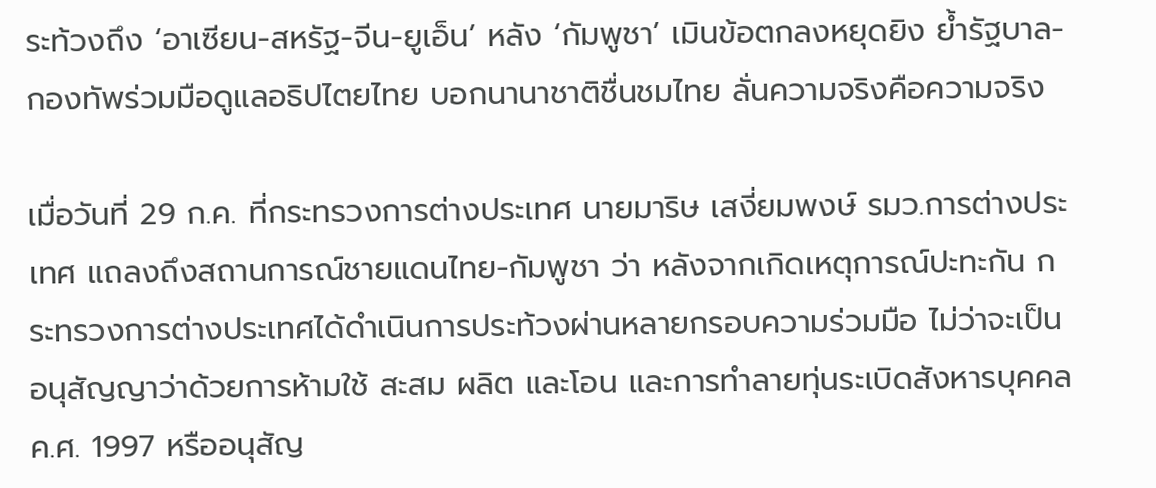ระท้วงถึง ‘อาเซียน-สหรัฐ-จีน-ยูเอ็น’ หลัง ‘กัมพูชา’ เมินข้อตกลงหยุดยิง ย้ำรัฐบาล-กองทัพร่วมมือดูแลอธิปไตยไทย บอกนานาชาติชื่นชมไทย ลั่นความจริงคือความจริง

เมื่อวันที่ 29 ก.ค. ที่กระทรวงการต่างประเทศ นายมาริษ เสงี่ยมพงษ์ รมว.การต่างประเทศ แถลงถึงสถานการณ์ชายแดนไทย-กัมพูชา ว่า หลังจากเกิดเหตุการณ์ปะทะกัน กระทรวงการต่างประเทศได้ดำเนินการประท้วงผ่านหลายกรอบความร่วมมือ ไม่ว่าจะเป็นอนุสัญญาว่าด้วยการห้ามใช้ สะสม ผลิต และโอน และการทำลายทุ่นระเบิดสังหารบุคคล ค.ศ. 1997 หรืออนุสัญ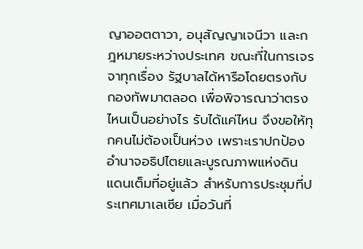ญาออตตาวา, อนุสัญญาเจนีวา และกฎหมายระหว่างประเทศ ขณะที่ในการเจรจาทุกเรื่อง รัฐบาลได้หารือโดยตรงกับกองทัพมาตลอด เพื่อพิจารณาว่าตรงไหนเป็นอย่างไร รับได้แค่ไหน จึงขอให้ทุกคนไม่ต้องเป็นห่วง เพราะเราปกป้องอำนาจอธิปไตยและบูรณภาพแห่งดินแดนเต็มที่อยู่แล้ว สำหรับการประชุมที่ประเทศมาเลเซีย เมื่อวันที่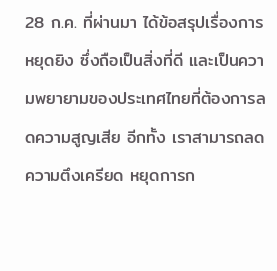28 ก.ค. ที่ผ่านมา ได้ข้อสรุปเรื่องการหยุดยิง ซึ่งถือเป็นสิ่งที่ดี และเป็นความพยายามของประเทศไทยที่ต้องการลดความสูญเสีย อีกทั้ง เราสามารถลดความตึงเครียด หยุดการก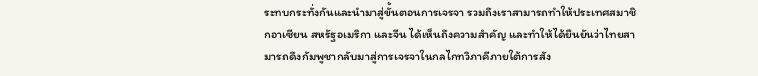ระทบกระทั่งกันและนำมาสู่ขั้นตอนการเจรจา รวมถึงเราสามารถทำให้ประเทศสมาชิกอาเซียน สหรัฐอเมริกา และจีน ได้เห็นถึงความสำคัญ และทำให้ได้ยืนยันว่าไทยสามารถดึงกัมพูชากลับมาสู่การเจรจาในกลไกทวิภาคีภายใต้การสัง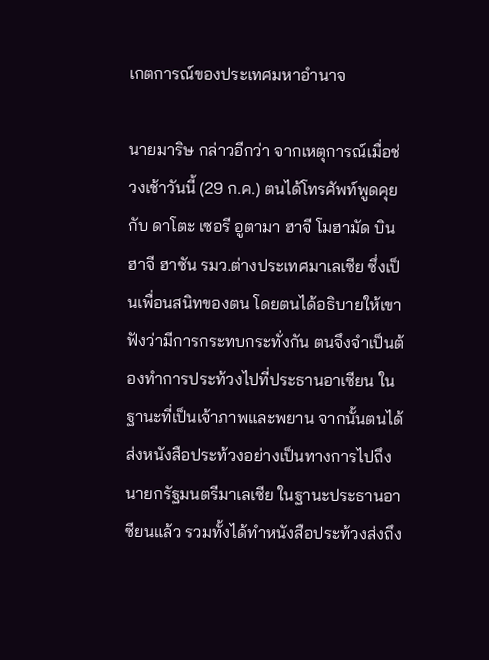เกตการณ์ของประเทศมหาอำนาจ

นายมาริษ กล่าวอีกว่า จากเหตุการณ์เมื่อช่วงเช้าวันนี้ (29 ก.ค.) ตนได้โทรศัพท์พูดคุยกับ ดาโตะ เซอรี อูตามา ฮาจี โมฮามัด บิน ฮาจี ฮาซัน รมว.ต่างประเทศมาเลเซีย ซึ่งเป็นเพื่อนสนิทของตน โดยตนได้อธิบายให้เขาฟังว่ามีการกระทบกระทั่งกัน ตนจึงจำเป็นต้องทำการประท้วงไปที่ประธานอาเซียน ในฐานะที่เป็นเจ้าภาพและพยาน จากนั้นตนได้ส่งหนังสือประท้วงอย่างเป็นทางการไปถึงนายกรัฐมนตรีมาเลเซีย ในฐานะประธานอาซียนแล้ว รวมทั้งได้ทำหนังสือประท้วงส่งถึง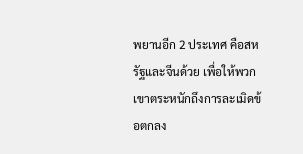พยานอีก 2 ประเทศ คือสหรัฐและจีนด้วย เพื่อให้พวกเขาตระหนักถึงการละเมิดข้อตกลง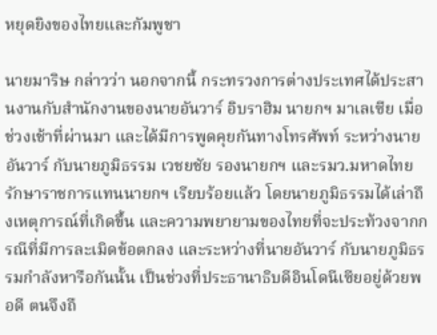หยุดยิงของไทยและกัมพูชา

นายมาริษ กล่าวว่า นอกจากนี้ กระทรวงการต่างประเทศได้ประสานงานกับสำนักงานของนายอันวาร์ อิบราฮิม นายกฯ มาเลเซีย เมื่อช่วงเช้าที่ผ่านมา และได้มีการพูดคุยกันทางโทรศัพท์ ระหว่างนายอันวาร์ กับนายภูมิธรรม เวชยชัย รองนายกฯ และรมว.มหาดไทย รักษาราชการแทนนายกฯ เรียบร้อยแล้ว โดยนายภูมิธรรมได้เล่าถึงเหตุการณ์ที่เกิดขึ้น และความพยายามของไทยที่จะประท้วงจากกรณีที่มีการละเมิดข้อตกลง และระหว่างที่นายอันวาร์ กับนายภูมิธรรมกำลังหารือกันนั้น เป็นช่วงที่ประธานาธิบดีอินโดนีเซียอยู่ด้วยพอดี ตนจึงถื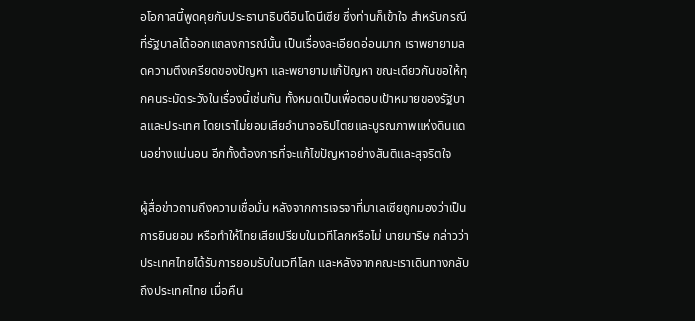อโอกาสนี้พูดคุยกับประธานาธิบดีอินโดนีเซีย ซึ่งท่านก็เข้าใจ สำหรับกรณีที่รัฐบาลได้ออกแถลงการณ์นั้น เป็นเรื่องละเอียดอ่อนมาก เราพยายามลดความตึงเครียดของปัญหา และพยายามแก้ปัญหา ขณะเดียวกันขอให้ทุกคนระมัดระวังในเรื่องนี้เช่นกัน ทั้งหมดเป็นเพื่อตอบเป้าหมายของรัฐบาลและประเทศ โดยเราไม่ยอมเสียอำนาจอธิปไตยและบูรณภาพแห่งดินแดนอย่างแน่นอน อีกทั้งต้องการที่จะแก้ไขปัญหาอย่างสันติและสุจริตใจ

ผู้สื่อข่าวถามถึงความเชื่อมั่น หลังจากการเจรจาที่มาเลเซียถูกมองว่าเป็นการยินยอม หรือทำให้ไทยเสียเปรียบในเวทีโลกหรือไม่ นายมาริษ กล่าวว่า ประเทศไทยได้รับการยอมรับในเวทีโลก และหลังจากคณะเราเดินทางกลับถึงประเทศไทย เมื่อคืน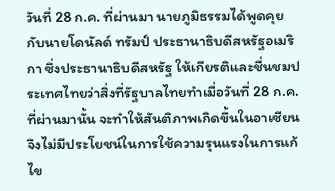วันที่ 28 ก.ค. ที่ผ่านมา นายภูมิธรรมได้พูดคุยกับนายโดนัลด์ ทรัมป์ ประธานาธิบดีสหรัฐอเมริกา ซึ่งประธานาธิบดีสหรัฐ ให้เกียรติและชื่นชมประเทศไทยว่าสิ่งที่รัฐบาลไทยทำเมื่อวันที่ 28 ก.ค. ที่ผ่านมานั้น จะทำให้สันติภาพเกิดขึ้นในอาเซียน จึงไม่มีประโยชน์ในการใช้ความรุนแรงในการแก้ไข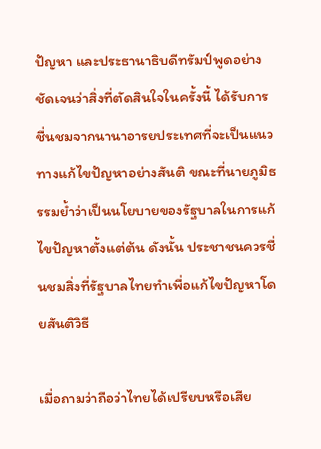ปัญหา และประธานาธิบดีทรัมป์พูดอย่างชัดเจนว่าสิ่งที่ตัดสินใจในครั้งนี้ ได้รับการชื่นชมจากนานาอารยประเทศที่จะเป็นแนวทางแก้ไขปัญหาอย่างสันติ ขณะที่นายภูมิธรรมย้ำว่าเป็นนโยบายของรัฐบาลในการแก้ไขปัญหาตั้งแต่ต้น ดังนั้น ประชาชนควรชื่นชมสิ่งที่รัฐบาลไทยทำเพื่อแก้ไขปัญหาโดยสันติวิธี

เมื่อถามว่าถือว่าไทยได้เปรียบหรือเสีย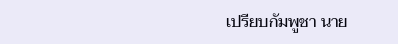เปรียบกัมพูชา นาย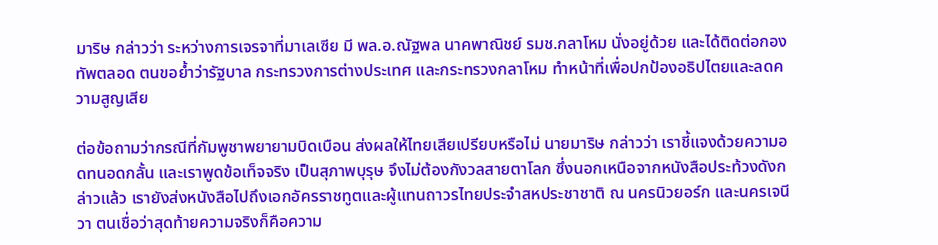มาริษ กล่าวว่า ระหว่างการเจรจาที่มาเลเซีย มี พล.อ.ณัฐพล นาคพาณิชย์ รมช.กลาโหม นั่งอยู่ด้วย และได้ติดต่อกองทัพตลอด ตนขอย้ำว่ารัฐบาล กระทรวงการต่างประเทศ และกระทรวงกลาโหม ทำหน้าที่เพื่อปกป้องอธิปไตยและลดความสูญเสีย

ต่อข้อถามว่ากรณีที่กัมพูชาพยายามบิดเบือน ส่งผลให้ไทยเสียเปรียบหรือไม่ นายมาริษ กล่าวว่า เราชี้แจงด้วยความอดทนอดกลั้น และเราพูดข้อเท็จจริง เป็นสุภาพบุรุษ จึงไม่ต้องกังวลสายตาโลก ซึ่งนอกเหนือจากหนังสือประท้วงดังกล่าวแล้ว เรายังส่งหนังสือไปถึงเอกอัครราชทูตและผู้แทนถาวรไทยประจำสหประชาชาติ ณ นครนิวยอร์ก และนครเจนีวา ตนเชื่อว่าสุดท้ายความจริงก็คือความ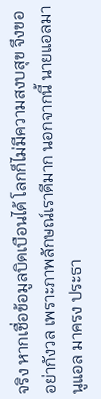จริง หากเชื่อข้อมูลบิดเบือนได้ โลกก็ไม่มีความสงบสุข จึงขออย่ากังวล เพราะภาพลักษณ์เราดีมาก นอกจากนี้ นายแอลมานูแอล มาครง ประธา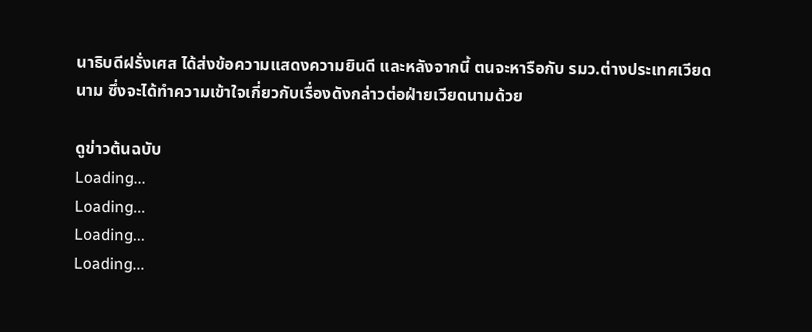นาธิบดีฝรั่งเศส ได้ส่งข้อความแสดงความยินดี และหลังจากนี้ ตนจะหารือกับ รมว.ต่างประเทศเวียดนาม ซึ่งจะได้ทำความเข้าใจเกี่ยวกับเรื่องดังกล่าวต่อฝ่ายเวียดนามด้วย

ดูข่าวต้นฉบับ
Loading...
Loading...
Loading...
Loading...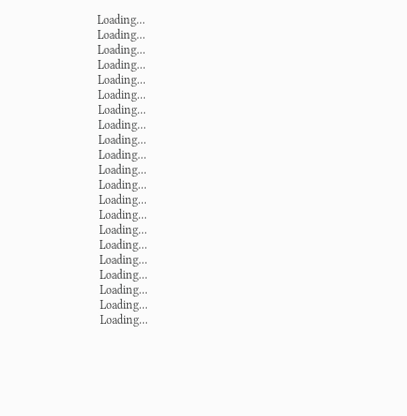Loading...
Loading...
Loading...
Loading...
Loading...
Loading...
Loading...
Loading...
Loading...
Loading...
Loading...
Loading...
Loading...
Loading...
Loading...
Loading...
Loading...
Loading...
Loading...
Loading...
Loading...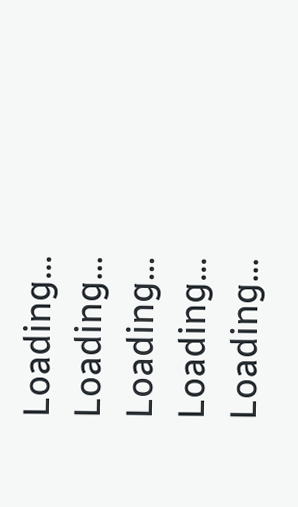Loading...
Loading...
Loading...
Loading...
Loading...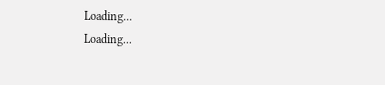Loading...
Loading...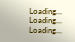Loading...
Loading...
Loading...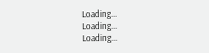Loading...
Loading...
Loading...